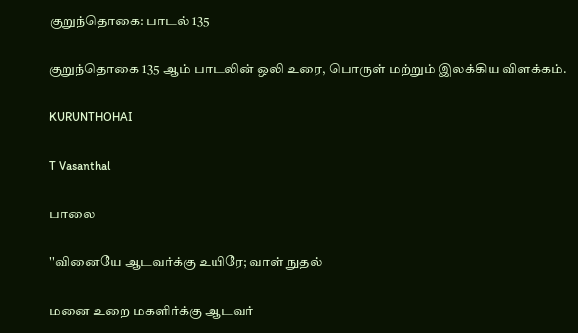குறுந்தொகை: பாடல் 135

குறுந்தொகை 135 ஆம் பாடலின் ஒலி உரை, பொருள் மற்றும் இலக்கிய விளக்கம்.

KURUNTHOHAI

T Vasanthal

பாலை

''வினையே ஆடவர்க்கு உயிரே; வாள் நுதல்

மனை உறை மகளிர்க்கு ஆடவர்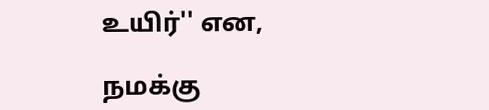உயிர்'' என,

நமக்கு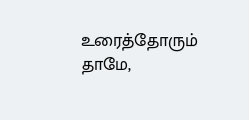உரைத்தோரும் தாமே,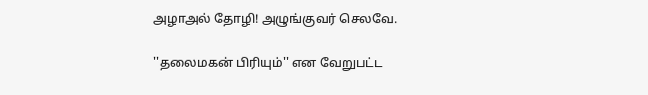அழாஅல் தோழி! அழுங்குவர் செலவே.

''தலைமகன் பிரியும்'' என வேறுபட்ட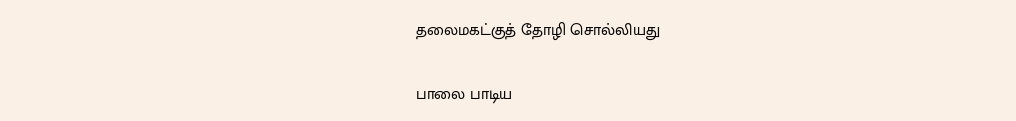தலைமகட்குத் தோழி சொல்லியது

பாலை பாடிய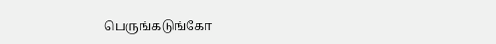பெருங்கடுங்கோ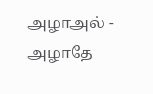அழாஅல் - அழாதே